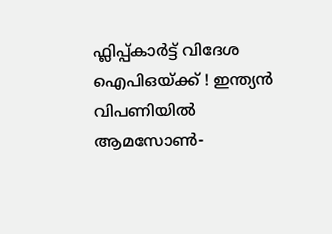ഫ്ലിപ്പ്കാർട്ട് വിദേശ ഐപിഒയ്ക്ക് ! ഇന്ത്യൻ വിപണിയിൽ ആമസോൺ-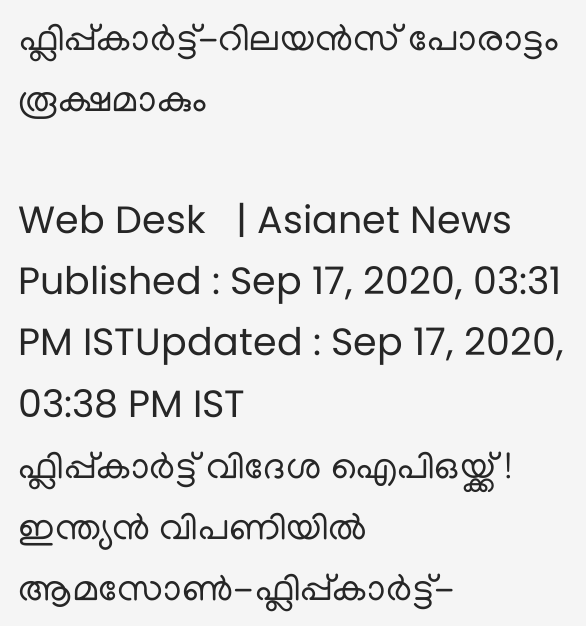ഫ്ലിപ്പ്കാർട്ട്-റിലയൻസ് പോരാട്ടം രൂക്ഷമാകും

Web Desk   | Asianet News
Published : Sep 17, 2020, 03:31 PM ISTUpdated : Sep 17, 2020, 03:38 PM IST
ഫ്ലിപ്പ്കാർട്ട് വിദേശ ഐപിഒയ്ക്ക് ! ഇന്ത്യൻ വിപണിയിൽ ആമസോൺ-ഫ്ലിപ്പ്കാർട്ട്-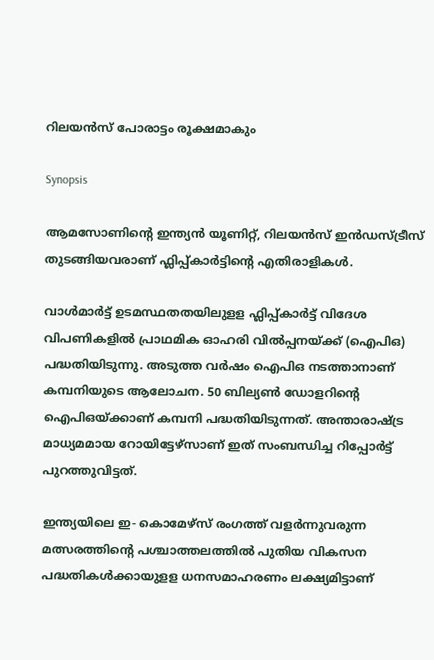റിലയൻസ് പോരാട്ടം രൂക്ഷമാകും

Synopsis

ആമസോണിന്റെ ഇന്ത്യന്‍ യൂണിറ്റ്, റിലയന്‍സ് ഇന്‍ഡസ്ട്രീസ് തുടങ്ങിയവരാണ് ഫ്ലിപ്പ്കാർട്ടിന്റെ എതിരാളികള്‍.

വാള്‍മാര്‍ട്ട് ഉടമസ്ഥതതയിലുളള ഫ്ലിപ്പ്കാര്‍ട്ട് വിദേശ വിപണികളിൽ പ്രാഥമിക ഓഹരി വില്‍പ്പനയ്ക്ക് (ഐപിഒ) പദ്ധതിയിടുന്നു. അടുത്ത വര്‍ഷം ഐപിഒ നടത്താനാണ് കമ്പനിയുടെ ആലോചന. 50 ബില്യണ്‍ ഡോളറിന്റെ ഐപിഒയ്ക്കാണ് കമ്പനി പദ്ധതിയിടുന്നത്. അന്താരാഷ്ട്ര മാധ്യമമായ റോയിട്ടേഴ്‌സാണ് ഇത് സംബന്ധിച്ച റിപ്പോര്‍ട്ട് പുറത്തുവിട്ടത്.

ഇന്ത്യയിലെ ഇ- കൊമേഴ്‌സ് രംഗത്ത് വളര്‍ന്നുവരുന്ന മത്സരത്തിന്റെ പശ്ചാത്തലത്തില്‍ പുതിയ വികസന പദ്ധതികള്‍ക്കായുളള ധനസമാഹരണം ലക്ഷ്യമിട്ടാണ്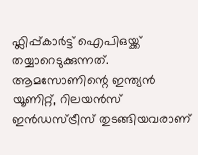ഫ്ലിപ്പ്കാര്‍ട്ട് ഐപിഒയ്ക്ക് തയ്യാറെടുക്കുന്നത്. ആമസോണിന്റെ ഇന്ത്യന്‍ യൂണിറ്റ്, റിലയന്‍സ് ഇന്‍ഡസ്ട്രീസ് തുടങ്ങിയവരാണ്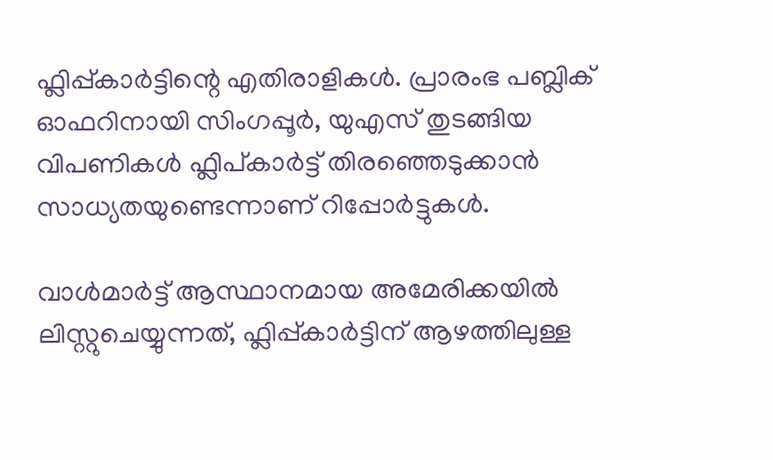ഫ്ലിപ്പ്കാർട്ടിന്റെ എതിരാളികള്‍. പ്രാരംഭ പബ്ലിക് ഓഫറിനായി സിംഗപ്പൂർ, യുഎസ് തുടങ്ങിയ വിപണികൾ ഫ്ലിപ്കാർട്ട് തിരഞ്ഞെടുക്കാൻ സാധ്യതയുണ്ടെന്നാണ് റിപ്പോർട്ടുകൾ.

വാൾമാർട്ട് ആസ്ഥാനമായ അമേരിക്കയിൽ ലിസ്റ്റുചെയ്യുന്നത്, ഫ്ലിപ്പ്കാർട്ടിന് ആഴത്തിലുള്ള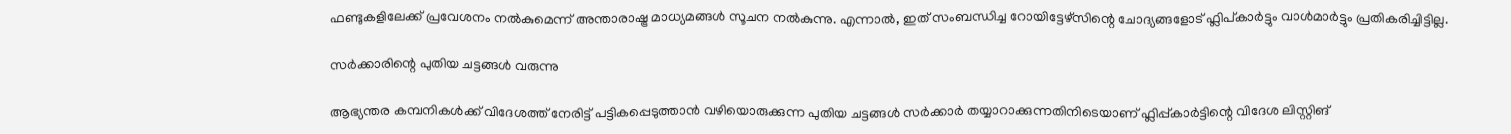ഫണ്ടുകളിലേക്ക് പ്രവേശനം നൽകുമെന്ന് അന്താരാഷ്ട്ര മാധ്യമങ്ങൾ സൂചന നൽകുന്നു. എന്നാൽ, ഇത് സംബന്ധിച്ച റോയിട്ടേഴ്സിന്റെ ചോദ്യങ്ങളോട് ഫ്ലിപ്കാർട്ടും വാൾമാർട്ടും പ്രതികരിച്ചിട്ടില്ല.

സർക്കാരിന്റെ പുതിയ ച‌ട്ടങ്ങൾ വരുന്നു

ആഭ്യന്തര കമ്പനികൾക്ക് വിദേശത്ത് നേരിട്ട് പട്ടികപ്പെടുത്താൻ വഴിയൊരുക്കുന്ന പുതിയ ചട്ടങ്ങൾ സർക്കാർ തയ്യാറാക്കുന്നതിനിടെയാണ് ഫ്ലിപ്പ്കാർട്ടിന്റെ വിദേശ ലിസ്റ്റിങ്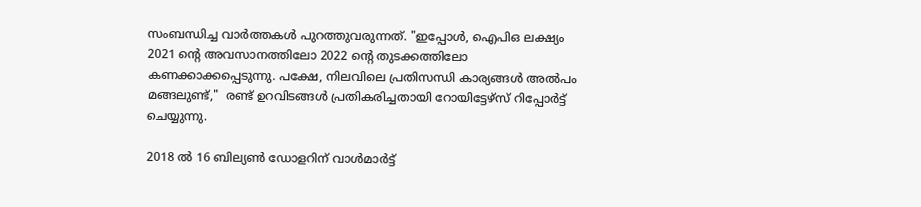സംബന്ധിച്ച വാർത്തകൾ പുറത്തുവരുന്നത്. "ഇപ്പോൾ, ഐപിഒ ലക്ഷ്യം 2021 ന്റെ അവസാനത്തിലോ 2022 ന്റെ തുടക്കത്തിലോ കണക്കാക്കപ്പെടുന്നു. പക്ഷേ, നിലവിലെ പ്രതിസന്ധി കാര്യങ്ങൾ അൽപം മങ്ങലുണ്ട്,"  രണ്ട് ഉറവിടങ്ങൾ പ്രതികരിച്ചതായി റോയിട്ടേഴ്സ് റിപ്പോർട്ട് ചെയ്യുന്നു.

2018 ൽ 16 ബില്യൺ ഡോളറിന് വാൾമാർട്ട്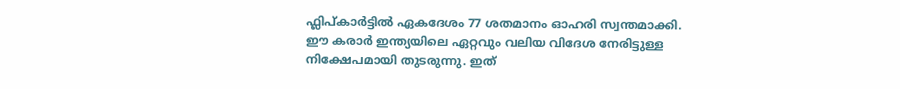ഫ്ലിപ്കാർട്ടിൽ ഏകദേശം 77 ശതമാനം ഓഹരി സ്വന്തമാക്കി. ഈ കരാർ ഇന്ത്യയിലെ ഏറ്റവും വലിയ വിദേശ നേരിട്ടുള്ള നിക്ഷേപമായി തുടരുന്നു. ഇത്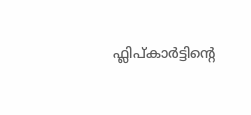ഫ്ലിപ്കാർട്ടിന്റെ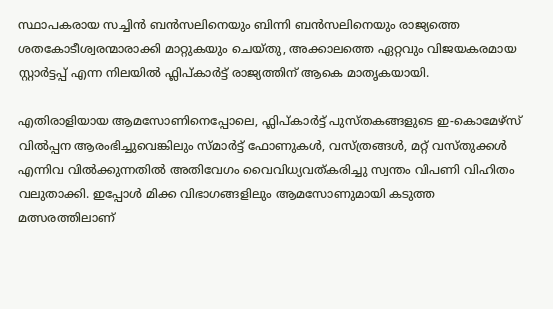സ്ഥാപകരായ സച്ചിൻ ബൻസലിനെയും ബിന്നി ബൻസലിനെയും രാജ്യത്തെ ശതകോടീശ്വരന്മാരാക്കി മാറ്റുകയും ചെയ്തു, അക്കാലത്തെ ഏറ്റവും വിജയകരമായ സ്റ്റാർട്ടപ്പ് എന്ന നിലയിൽ ഫ്ലിപ്കാർട്ട് രാജ്യത്തിന് ആകെ മാതൃകയായി.

എതിരാളിയായ ആമസോണിനെപ്പോലെ, ഫ്ലിപ്കാർട്ട് പുസ്തകങ്ങളുടെ ഇ-കൊമേഴ്സ് വിൽപ്പന ആരംഭിച്ചുവെങ്കിലും സ്മാർട്ട് ഫോണുകൾ, വസ്ത്രങ്ങൾ, മറ്റ് വസ്തുക്കൾ എന്നിവ വിൽക്കുന്നതിൽ അതിവേഗം വൈവിധ്യവത്കരിച്ചു സ്വന്തം വിപണി വിഹിതം വലുതാക്കി. ഇപ്പോൾ മിക്ക വിഭാഗങ്ങളിലും ആമസോണുമായി കടുത്ത മത്സരത്തിലാണ്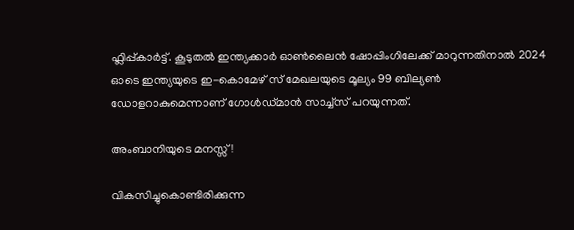ഫ്ലിപ്പ്കാർ‌ട്ട്. കൂടുതൽ ഇന്ത്യക്കാർ ഓൺലൈൻ ഷോപ്പിംഗിലേക്ക് മാറുന്നതിനാൽ 2024 ഓടെ ഇന്ത്യയുടെ ഇ-കൊമേഴ് സ് മേഖലയുടെ മൂല്യം 99 ബില്യൺ ഡോളറാകുമെന്നാണ് ഗോൾഡ്മാൻ സാച്ച്സ് പറയുന്നത്.

അംബാനിയുടെ മനസ്സ് !

വികസിച്ചുകൊണ്ടിരിക്കുന്ന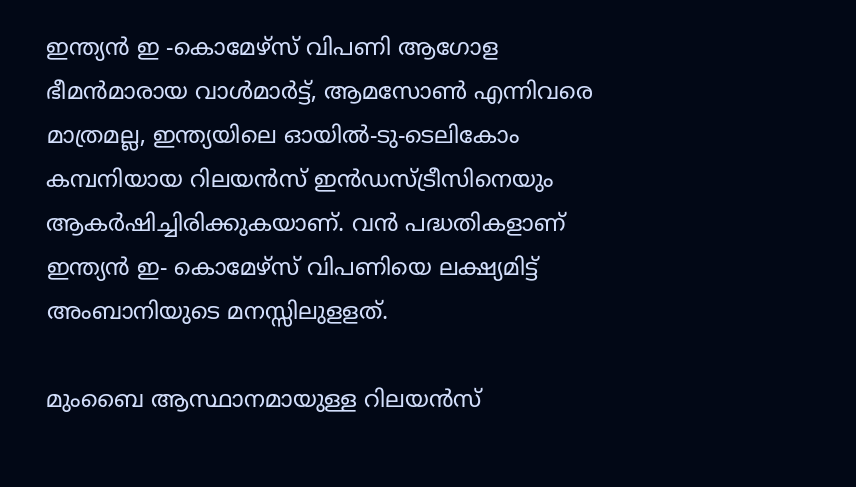ഇന്ത്യൻ ഇ -കൊമേഴ്സ് വിപണി ആഗോള ഭീമൻമാരായ വാൾമാർട്ട്, ആമസോൺ എന്നിവരെ മാത്രമല്ല, ഇന്ത്യയിലെ ഓയിൽ-ടു-ടെലികോം കമ്പനിയായ റിലയൻസ് ഇൻഡസ്ട്രീസിനെയും ആകർഷിച്ചിരിക്കുകയാണ്. വൻ പദ്ധതികളാണ് ഇന്ത്യൻ ഇ- കൊമേഴ്സ് വിപണിയെ ലക്ഷ്യമിട്ട് അംബാനിയുടെ മനസ്സിലുളളത്.

മുംബൈ ആസ്ഥാനമായുള്ള റിലയൻസ്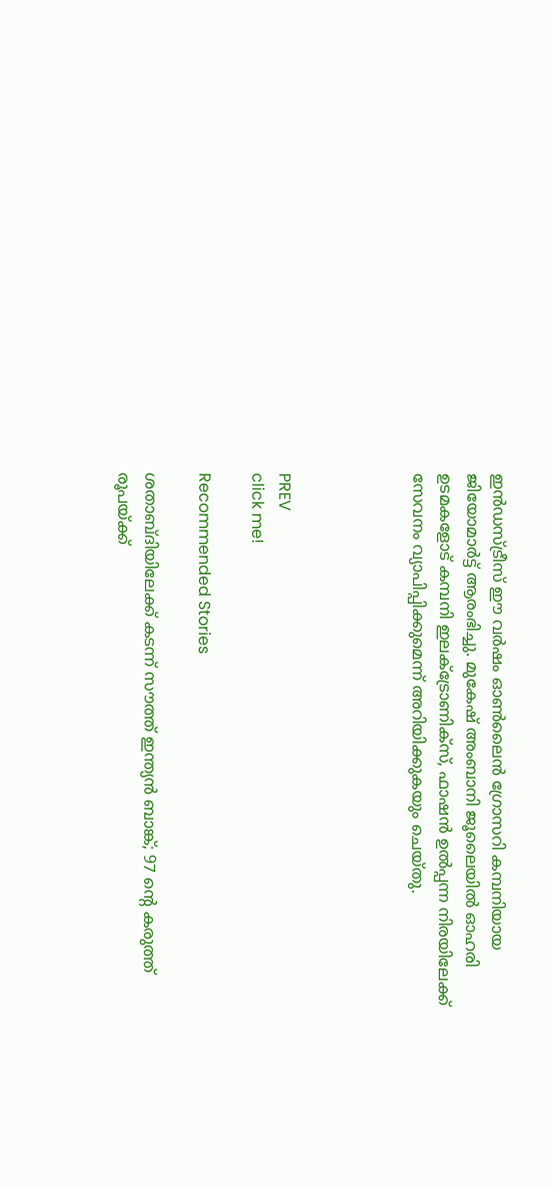ഇൻഡസ്ട്രീസ് ഈ വർഷം ഓൺലൈൻ ഗ്രോസറി കമ്പനിയായ ജിയോമാർട്ട് ആരംഭിച്ചു. മുകേഷ് അംബാനി ജൂലൈയിൽ ഓഹരി ഉടമകളോട് കമ്പനി ഇലക്ട്രോണിക്സ്, ഫാഷൻ ഉൽപ്പന്ന നിരയിലേക്ക് സേവനം വ്യാപിപ്പിക്കുമെന്ന് അറിയിക്കുകയും ചെയ്തു.




PREV
click me!

Recommended Stories

ശതാബ്ദിയിലേക്ക് കടന്ന് സൗത്ത് ഇന്ത്യൻ ബാങ്ക്; 97 ന്റെ കരുത്ത്
രൂപയ്ക്ക്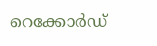റെക്കോര്‍ഡ്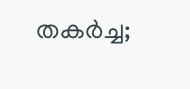തകര്‍ച്ച;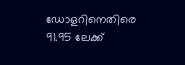ഡോളറിനെതിരെ 91.95 ലേക്ക്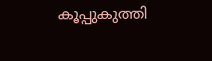കൂപ്പുകുത്തി